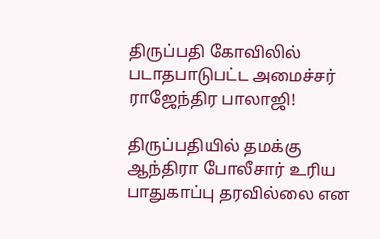திருப்பதி கோவிலில் படாதபாடுபட்ட அமைச்சர் ராஜேந்திர பாலாஜி!

திருப்பதியில் தமக்கு ஆந்திரா போலீசார் உரிய பாதுகாப்பு தரவில்லை என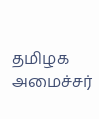தமிழக அமைச்சர்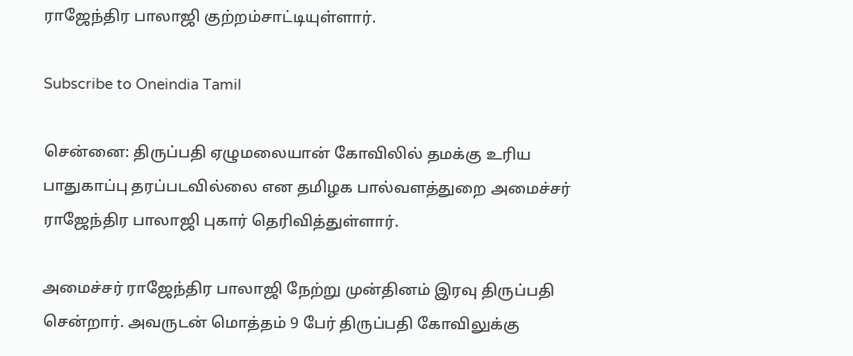ராஜேந்திர பாலாஜி குற்றம்சாட்டியுள்ளார்.

Subscribe to Oneindia Tamil

சென்னை: திருப்பதி ஏழுமலையான் கோவிலில் தமக்கு உரிய பாதுகாப்பு தரப்படவில்லை என தமிழக பால்வளத்துறை அமைச்சர் ராஜேந்திர பாலாஜி புகார் தெரிவித்துள்ளார்.

அமைச்சர் ராஜேந்திர பாலாஜி நேற்று முன்தினம் இரவு திருப்பதி சென்றார். அவருடன் மொத்தம் 9 பேர் திருப்பதி கோவிலுக்கு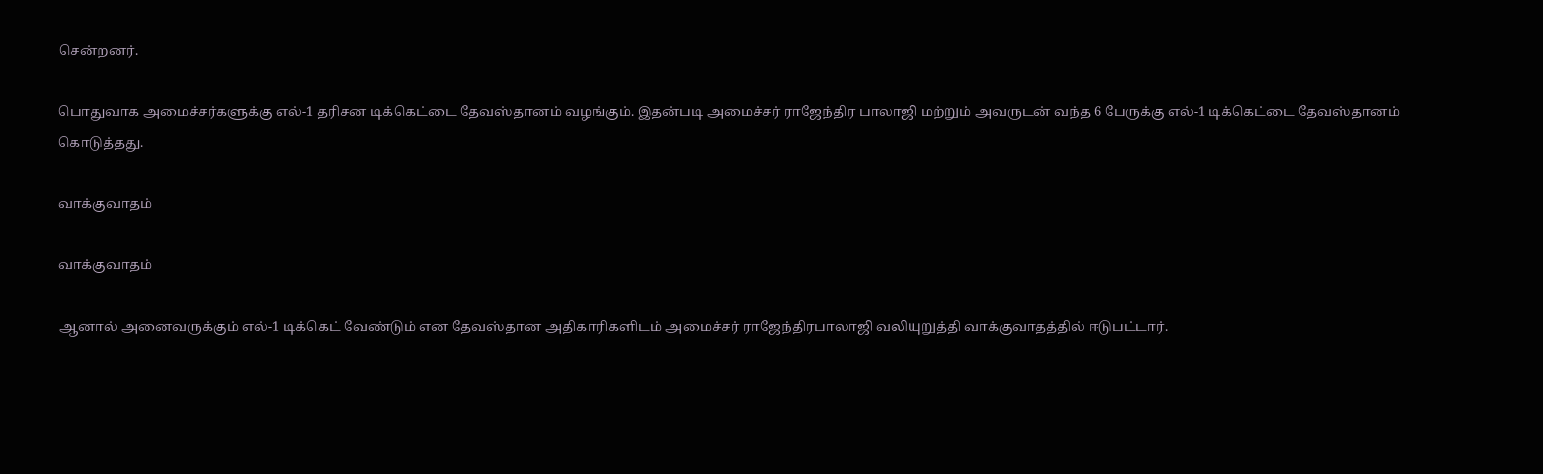சென்றனர்.

பொதுவாக அமைச்சர்களுக்கு எல்-1 தரிசன டிக்கெட்டை தேவஸ்தானம் வழங்கும். இதன்படி அமைச்சர் ராஜேந்திர பாலாஜி மற்றும் அவருடன் வந்த 6 பேருக்கு எல்-1 டிக்கெட்டை தேவஸ்தானம் கொடுத்தது.

வாக்குவாதம்

வாக்குவாதம்

ஆனால் அனைவருக்கும் எல்-1 டிக்கெட் வேண்டும் என தேவஸ்தான அதிகாரிகளிடம் அமைச்சர் ராஜேந்திரபாலாஜி வலியுறுத்தி வாக்குவாதத்தில் ஈடுபட்டார்.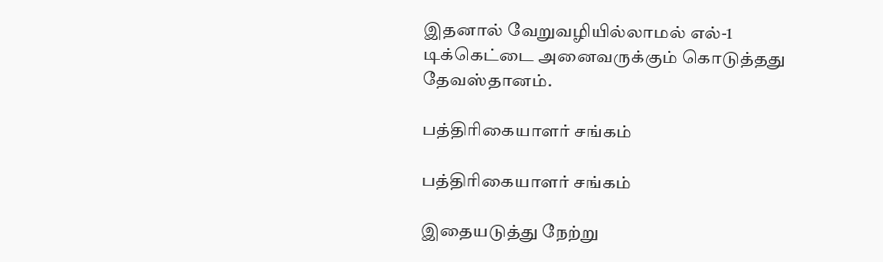இதனால் வேறுவழியில்லாமல் எல்-1 டிக்கெட்டை அனைவருக்கும் கொடுத்தது தேவஸ்தானம்.

பத்திரிகையாளர் சங்கம்

பத்திரிகையாளர் சங்கம்

இதையடுத்து நேற்று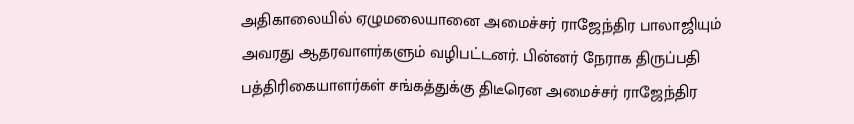அதிகாலையில் ஏழுமலையானை அமைச்சர் ராஜேந்திர பாலாஜியும் அவரது ஆதரவாளர்களும் வழிபட்டனர். பின்னர் நேராக திருப்பதி பத்திரிகையாளர்கள் சங்கத்துக்கு திடீரென அமைச்சர் ராஜேந்திர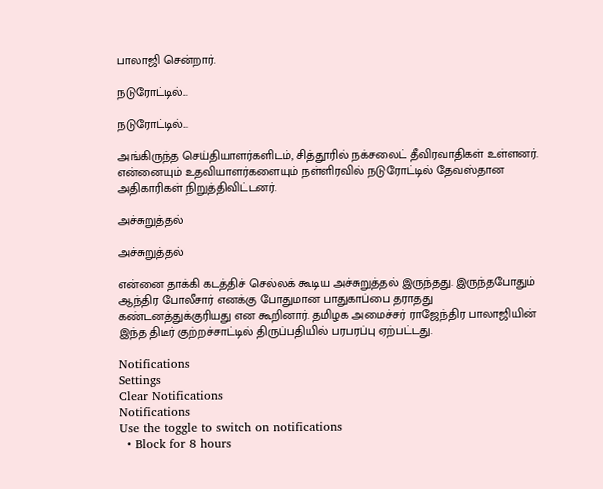பாலாஜி சென்றார்.

நடுரோட்டில்...

நடுரோட்டில்...

அங்கிருந்த செய்தியாளர்களிடம், சித்தூரில் நக்சலைட் தீவிரவாதிகள் உள்ளனர். என்னையும் உதவியாளர்களையும் நள்ளிரவில் நடுரோட்டில் தேவஸ்தான அதிகாரிகள் நிறுத்திவிட்டனர்.

அச்சுறுத்தல்

அச்சுறுத்தல்

என்னை தாக்கி கடத்திச் செல்லக் கூடிய அச்சுறுத்தல் இருந்தது. இருந்தபோதும் ஆந்திர போலீசார் எனக்கு போதுமான பாதுகாப்பை தராதது கண்டனத்துக்குரியது என கூறினார். தமிழக அமைச்சர் ராஜேந்திர பாலாஜியின் இந்த திடீர் குற்றச்சாட்டில் திருப்பதியில் பரபரப்பு ஏற்பட்டது.

Notifications
Settings
Clear Notifications
Notifications
Use the toggle to switch on notifications
  • Block for 8 hours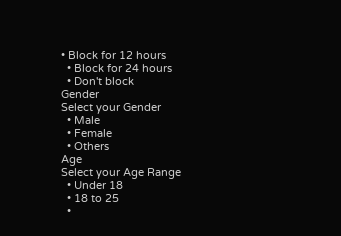• Block for 12 hours
  • Block for 24 hours
  • Don't block
Gender
Select your Gender
  • Male
  • Female
  • Others
Age
Select your Age Range
  • Under 18
  • 18 to 25
  •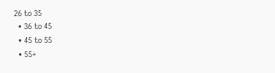26 to 35
  • 36 to 45
  • 45 to 55
  • 55+